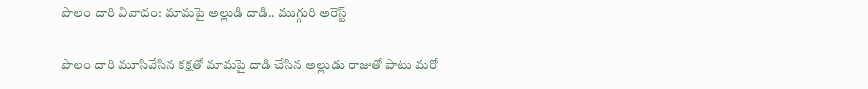పొలం దారి వివాదం: మామపై అల్లుడి దాడి.. ముగ్గురి అరెస్ట్

పొలం దారి మూసివేసిన కక్షతో మామపై దాడి చేసిన అల్లుడు రాజుతో పాటు మరో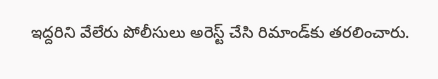ఇద్దరిని వేలేరు పోలీసులు అరెస్ట్ చేసి రిమాండ్‌కు తరలించారు.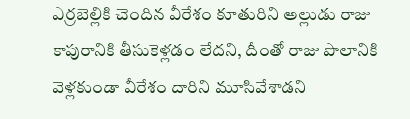ఎర్రబెల్లికి చెందిన వీరేశం కూతురిని అల్లుడు రాజు కాపురానికి తీసుకెళ్లడం లేదని, దీంతో రాజు పొలానికి వెళ్లకుండా వీరేశం దారిని మూసివేశాడని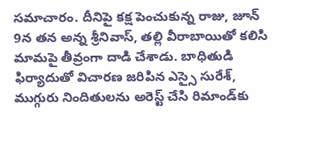సమాచారం. దీనిపై కక్ష పెంచుకున్న రాజు, జూన్ 9న తన అన్న శ్రీనివాస్, తల్లి వీరాబాయితో కలిసి మామపై తీవ్రంగా దాడి చేశాడు. బాధితుడి ఫిర్యాదుతో విచారణ జరిపిన ఎస్సై సురేశ్, ముగ్గురు నిందితులను అరెస్ట్ చేసి రిమాండ్‌కు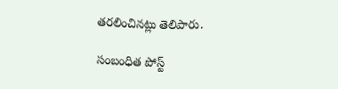తరలించినట్లు తెలిపారు.

సంబంధిత పోస్ట్